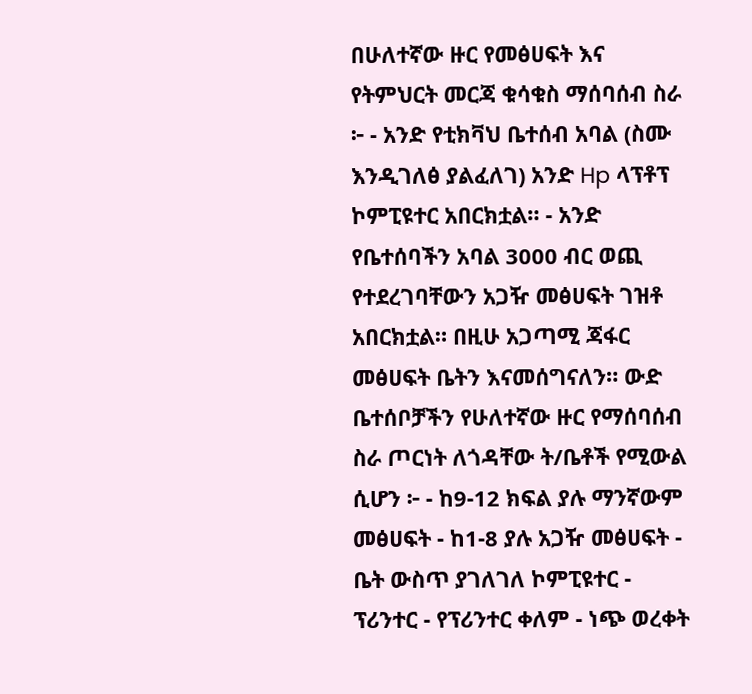በሁለተኛው ዙር የመፅሀፍት እና የትምህርት መርጃ ቁሳቁስ ማሰባሰብ ስራ ፦ - አንድ የቲክቫህ ቤተሰብ አባል (ስሙ እንዲገለፅ ያልፈለገ) አንድ Hp ላፕቶፕ ኮምፒዩተር አበርክቷል። - አንድ የቤተሰባችን አባል 3000 ብር ወጪ የተደረገባቸውን አጋዥ መፅሀፍት ገዝቶ አበርክቷል። በዚሁ አጋጣሚ ጃፋር መፅሀፍት ቤትን እናመሰግናለን። ውድ ቤተሰቦቻችን የሁለተኛው ዙር የማሰባሰብ ስራ ጦርነት ለጎዳቸው ት/ቤቶች የሚውል ሲሆን ፦ - ከ9-12 ክፍል ያሉ ማንኛውም መፅሀፍት - ከ1-8 ያሉ አጋዥ መፅሀፍት - ቤት ውስጥ ያገለገለ ኮምፒዩተር - ፕሪንተር - የፕሪንተር ቀለም - ነጭ ወረቀት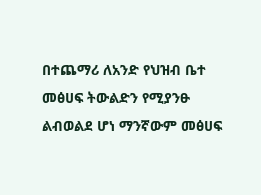በተጨማሪ ለአንድ የህዝብ ቤተ መፅሀፍ ትውልድን የሚያንፁ ልብወልደ ሆነ ማንኛውም መፅሀፍ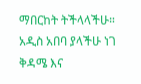ማበርከት ትችላላችሁ። አዲስ አበባ ያላችሁ ነገ ቅዳሜ እና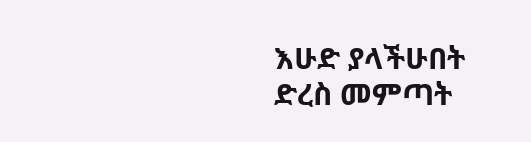እሁድ ያላችሁበት ድረስ መምጣት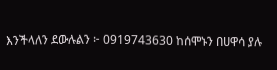እንችላለን ደውሉልን ፦ 0919743630 ከሰሞኑን በሀዋሳ ያሉ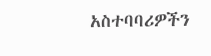አስተባባሪዎችን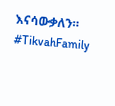እናሳውቃለን። #TikvahFamily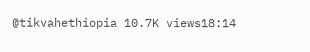@tikvahethiopia 10.7K views18:14